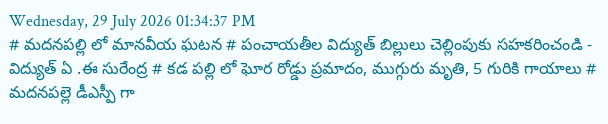Wednesday, 29 July 2026 01:34:37 PM
# మదనపల్లి లో మానవీయ ఘటన # పంచాయతీల విద్యుత్ బిల్లులు చెల్లింపుకు సహకరించండి - విద్యుత్ ఏ .ఈ సురేంద్ర # కడ పల్లి లో ఘోర రోడ్డు ప్రమాదం, ముగ్గురు మృతి, 5 గురికి గాయాలు # మదనపల్లె డీఎస్పీ గా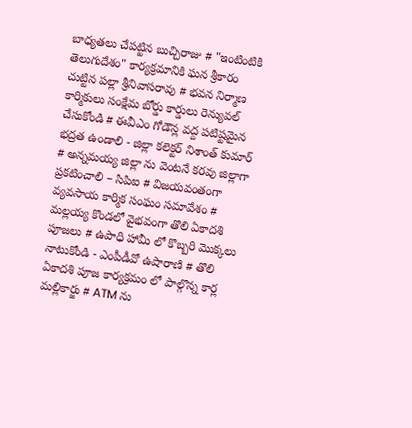బాధ్యతలు చేపట్టిన బుచ్చిరాజు # "ఇంటింటికి తెలుగుదేశం" కార్యక్రమానికి ఘన శ్రీకారం చుట్టిన పల్లా శ్రీనివాసరావు # భవన నిర్మాణ కార్మికులు సంక్షేమ బోర్డు కార్డులు రెన్యువల్ చేసుకోండి # ఈవీఎం గోడౌన్ల వద్ద పటిష్టమైన భద్రత ఉండాలి - జిల్లా కలెక్టర్ నిశాంత్ కుమార్ # అన్నమయ్య జిల్లా ను వెంటనే కరవు జిల్లాగా ప్రకటించాలి – సిపిఐ # విజయవంతంగా వ్యవసాయ కార్మిక సంఘం సమావేశం # మల్లయ్య కొండలో వైభవంగా తొలి ఏకాదశి పూజలు # ఉపాధి హామీ లో కొబ్బరి మొక్కలు నాటుకోండి - ఎంపీడీవో ఉషారాణి # తొలి ఏకాదశి పూజ కార్యక్రమం లో పాల్గొన్న కార్ల మల్లికార్జు # ATM ను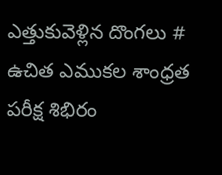ఎత్తుకువెళ్లిన దొంగలు # ఉచిత ఎముకల శాంధ్రత పరీక్ష శిభిరం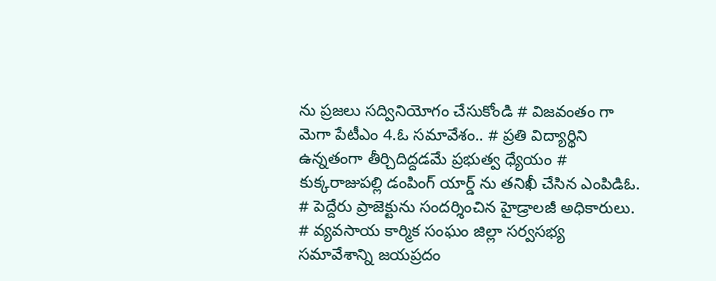ను ప్రజలు సద్వినియోగం చేసుకోండి # విజవంతం గా మెగా పేటీఎం 4.ఓ సమావేశం.. # ప్రతి విద్యార్థిని ఉన్నతంగా తీర్చిదిద్దడమే ప్రభుత్వ ధ్యేయం # కుక్కరాజుపల్లి డంపింగ్ యార్డ్ ను తనిఖీ చేసిన ఎంపిడిఓ. # పెద్దేరు ప్రాజెక్టును సందర్శించిన హైడ్రాలజీ అధికారులు. # వ్యవసాయ కార్మిక సంఘం జిల్లా సర్వసభ్య సమావేశాన్ని జయప్రదం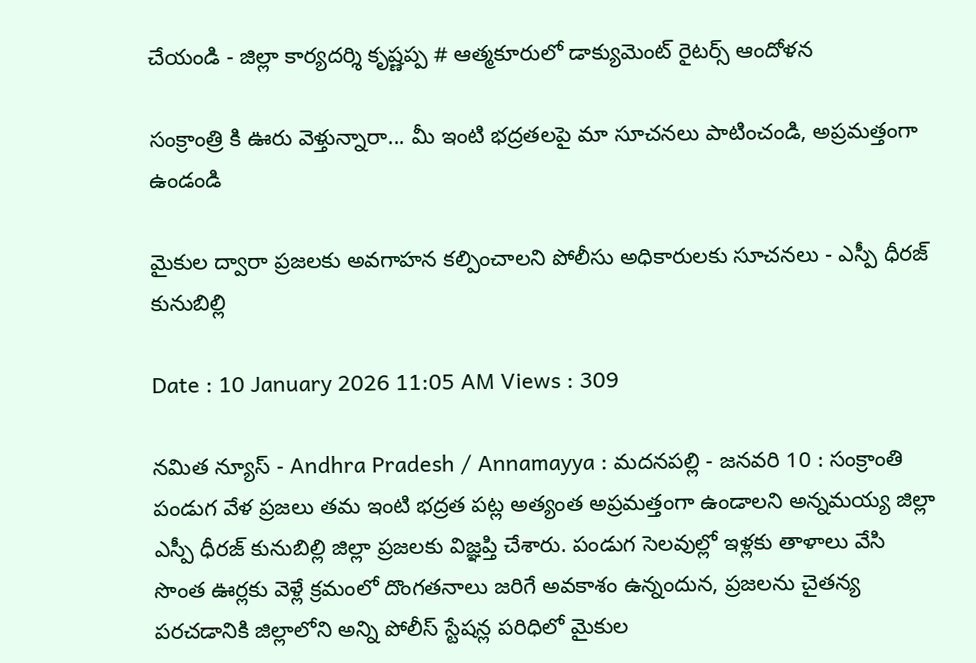చేయండి - జిల్లా కార్యదర్శి కృష్ణప్ప # ఆత్మకూరులో డాక్యుమెంట్ రైటర్స్ ఆందోళన

సంక్రాంత్రి కి ఊరు వెళ్తున్నారా... మీ ఇంటి భద్రతలపై మా సూచనలు పాటించండి, అప్రమత్తంగా ఉండండి

మైకుల ద్వారా ప్రజలకు అవగాహన కల్పించాలని పోలీసు అధికారులకు సూచనలు - ఎస్పీ ధీరజ్ కునుబిల్లి

Date : 10 January 2026 11:05 AM Views : 309

నమిత న్యూస్ - Andhra Pradesh / Annamayya : మదనపల్లి - జనవరి 10 : సంక్రాంతి పండుగ వేళ ప్రజలు తమ ఇంటి భద్రత పట్ల అత్యంత అప్రమత్తంగా ఉండాలని అన్నమయ్య జిల్లా ఎస్పీ ధీరజ్ కునుబిల్లి జిల్లా ప్రజలకు విజ్ఞప్తి చేశారు. పండుగ సెలవుల్లో ఇళ్లకు తాళాలు వేసి సొంత ఊర్లకు వెళ్లే క్రమంలో దొంగతనాలు జరిగే అవకాశం ఉన్నందున, ప్రజలను చైతన్య పరచడానికి జిల్లాలోని అన్ని పోలీస్ స్టేషన్ల పరిధిలో మైకుల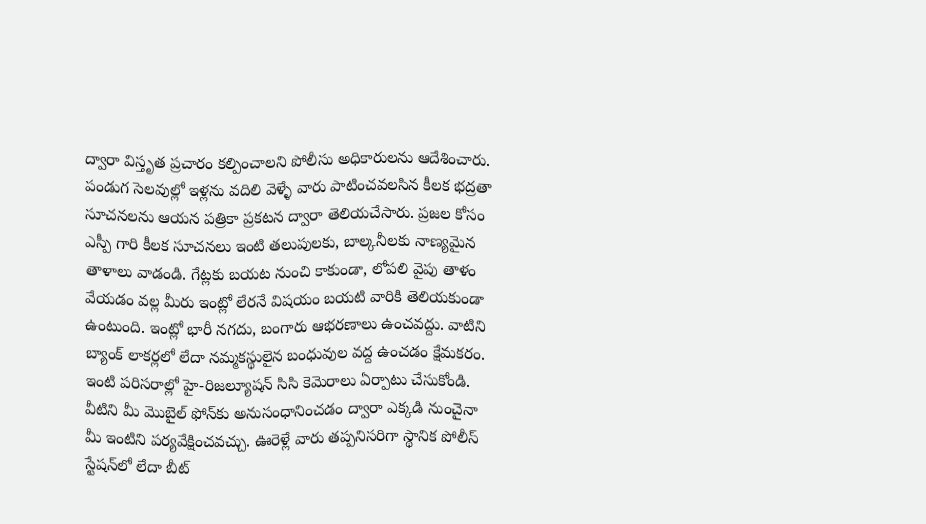ద్వారా విస్తృత ప్రచారం కల్పించాలని పోలీసు అధికారులను ఆదేశించారు. పండుగ సెలవుల్లో ఇళ్లను వదిలి వెళ్ళే వారు పాటించవలసిన కీలక భద్రతా సూచనలను ఆయన పత్రికా ప్రకటన ద్వారా తెలియచేసారు. ప్రజల కోసం ఎస్పీ గారి కీలక సూచనలు ఇంటి తలుపులకు, బాల్కనీలకు నాణ్యమైన తాళాలు వాడండి. గేట్లకు బయట నుంచి కాకుండా, లోపలి వైపు తాళం వేయడం వల్ల మీరు ఇంట్లో లేరనే విషయం బయటి వారికి తెలియకుండా ఉంటుంది. ఇంట్లో భారీ నగదు, బంగారు ఆభరణాలు ఉంచవద్దు. వాటిని బ్యాంక్ లాకర్లలో లేదా నమ్మకస్థులైన బంధువుల వద్ద ఉంచడం క్షేమకరం. ఇంటి పరిసరాల్లో హై-రిజల్యూషన్ సిసి కెమెరాలు ఏర్పాటు చేసుకోండి. వీటిని మీ మొబైల్ ఫోన్‌కు అనుసంధానించడం ద్వారా ఎక్కడి నుంచైనా మీ ఇంటిని పర్యవేక్షించవచ్చు. ఊరెళ్లే వారు తప్పనిసరిగా స్థానిక పోలీస్ స్టేషన్‌లో లేదా బీట్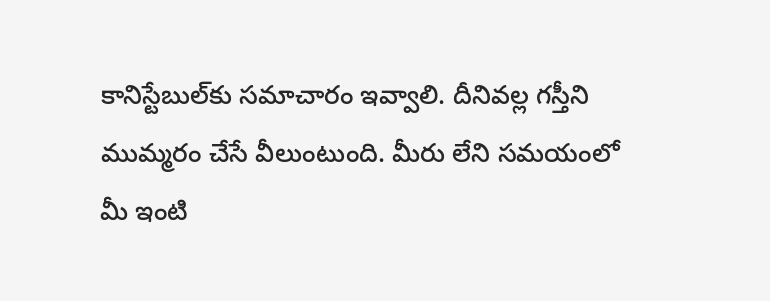కానిస్టేబుల్‌కు సమాచారం ఇవ్వాలి. దీనివల్ల గస్తీని ముమ్మరం చేసే వీలుంటుంది. మీరు లేని సమయంలో మీ ఇంటి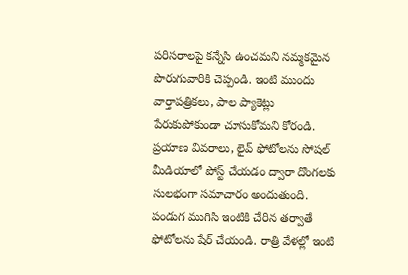పరిసరాలపై కన్నేసి ఉంచమని నమ్మకమైన పొరుగువారికి చెప్పండి. ఇంటి ముందు వార్తాపత్రికలు, పాల ప్యాకెట్లు పేరుకుపోకుండా చూసుకోమని కోరండి. ప్రయాణ వివరాలు, లైవ్ ఫోటోలను సోషల్ మీడియాలో పోస్ట్ చేయడం ద్వారా దొంగలకు సులభంగా సమాచారం అందుతుంది. పండుగ ముగిసి ఇంటికి చేరిన తర్వాతే ఫోటోలను షేర్ చేయండి. రాత్రి వేళల్లో ఇంటి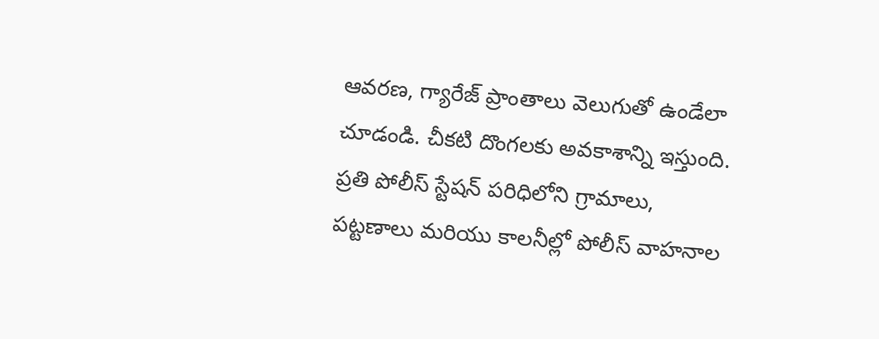ఆవరణ, గ్యారేజ్ ప్రాంతాలు వెలుగుతో ఉండేలా చూడండి. చీకటి దొంగలకు అవకాశాన్ని ఇస్తుంది. ప్రతి పోలీస్ స్టేషన్ పరిధిలోని గ్రామాలు, పట్టణాలు మరియు కాలనీల్లో పోలీస్ వాహనాల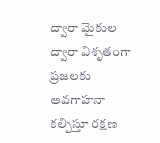ద్వారా మైకుల ద్వారా విశృతంగా ప్రజలకు అవగాహనా కల్పిస్తూ రక్షణ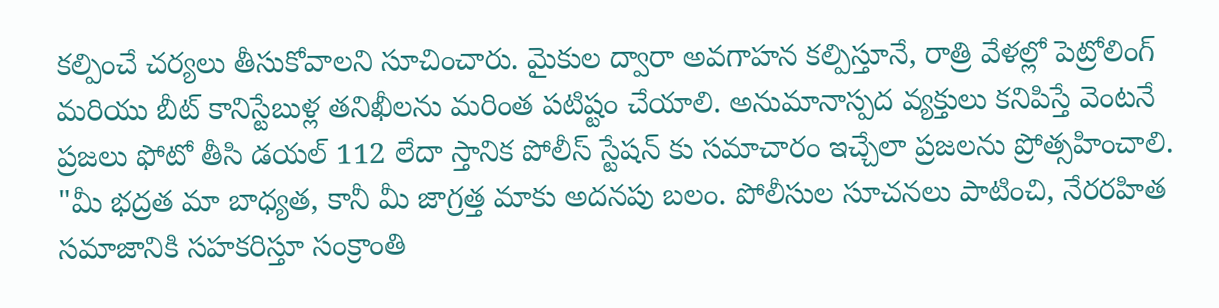కల్పించే చర్యలు తీసుకోవాలని సూచించారు. మైకుల ద్వారా అవగాహన కల్పిస్తూనే, రాత్రి వేళల్లో పెట్రోలింగ్ మరియు బీట్ కానిస్టేబుళ్ల తనిఖీలను మరింత పటిష్టం చేయాలి. అనుమానాస్పద వ్యక్తులు కనిపిస్తే వెంటనే ప్రజలు ఫోటో తీసి డయల్ 112 లేదా స్తానిక పోలీస్ స్టేషన్ కు సమాచారం ఇచ్చేలా ప్రజలను ప్రోత్సహించాలి. "మీ భద్రత మా బాధ్యత, కానీ మీ జాగ్రత్త మాకు అదనపు బలం. పోలీసుల సూచనలు పాటించి, నేరరహిత సమాజానికి సహకరిస్తూ సంక్రాంతి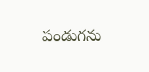పండుగను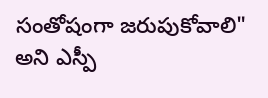సంతోషంగా జరుపుకోవాలి" అని ఎస్పీ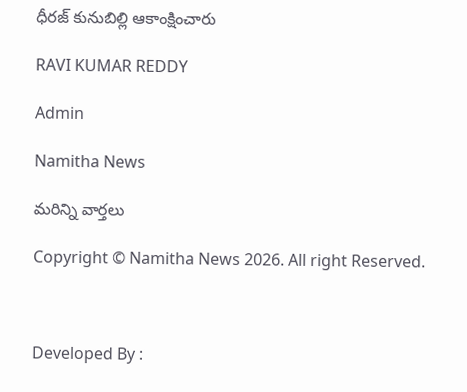ధీరజ్ కునుబిల్లి ఆకాంక్షించారు

RAVI KUMAR REDDY

Admin

Namitha News

మరిన్ని వార్తలు

Copyright © Namitha News 2026. All right Reserved.



Developed By :